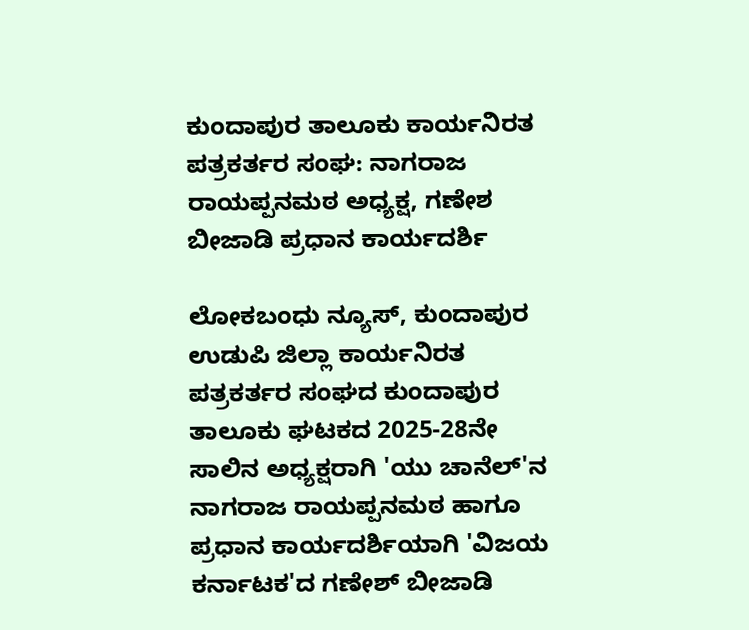ಕುಂದಾಪುರ ತಾಲೂಕು ಕಾರ್ಯನಿರತ ಪತ್ರಕರ್ತರ ಸಂಘ: ನಾಗರಾಜ ರಾಯಪ್ಪನಮಠ ಅಧ್ಯಕ್ಷ, ಗಣೇಶ ಬೀಜಾಡಿ ಪ್ರಧಾನ ಕಾರ್ಯದರ್ಶಿ

ಲೋಕಬಂಧು ನ್ಯೂಸ್, ಕುಂದಾಪುರ
ಉಡುಪಿ ಜಿಲ್ಲಾ ಕಾರ್ಯನಿರತ ಪತ್ರಕರ್ತರ ಸಂಘದ ಕುಂದಾಪುರ ತಾಲೂಕು ಘಟಕದ 2025-28ನೇ ಸಾಲಿನ ಅಧ್ಯಕ್ಷರಾಗಿ 'ಯು ಚಾನೆಲ್‌'ನ ನಾಗರಾಜ ರಾಯಪ್ಪನಮಠ ಹಾಗೂ ಪ್ರಧಾನ ಕಾರ್ಯದರ್ಶಿಯಾಗಿ 'ವಿಜಯ ಕರ್ನಾಟಕ'ದ ಗಣೇಶ್ ಬೀಜಾಡಿ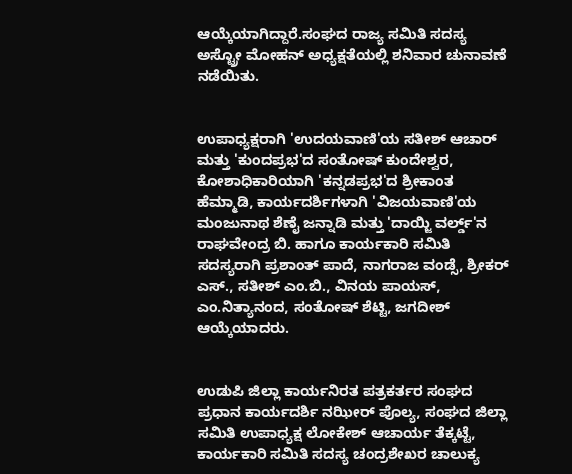ಆಯ್ಕೆಯಾಗಿದ್ದಾರೆ.ಸಂಘದ ರಾಜ್ಯ ಸಮಿತಿ ಸದಸ್ಯ ಅಸ್ಟ್ರೋ ಮೋಹನ್ ಅಧ್ಯಕ್ಷತೆಯಲ್ಲಿ ಶನಿವಾರ ಚುನಾವಣೆ ನಡೆಯಿತು.


ಉಪಾಧ್ಯಕ್ಷರಾಗಿ 'ಉದಯವಾಣಿ'ಯ ಸತೀಶ್ ಆಚಾರ್ ಮತ್ತು 'ಕುಂದಪ್ರಭ'ದ ಸಂತೋಷ್ ಕುಂದೇಶ್ವರ, ಕೋಶಾಧಿಕಾರಿಯಾಗಿ 'ಕನ್ನಡಪ್ರಭ'ದ ಶ್ರೀಕಾಂತ ಹೆಮ್ಮಾಡಿ, ಕಾರ್ಯದರ್ಶಿಗಳಾಗಿ 'ವಿಜಯವಾಣಿ'ಯ ಮಂಜುನಾಥ ಶೆಣೈ ಜನ್ನಾಡಿ ಮತ್ತು 'ದಾಯ್ಜಿ ವರ್ಲ್ಡ್'ನ ರಾಘವೇಂದ್ರ ಬಿ. ಹಾಗೂ ಕಾರ್ಯಕಾರಿ ಸಮಿತಿ ಸದಸ್ಯರಾಗಿ ಪ್ರಶಾಂತ್ ಪಾದೆ, ನಾಗರಾಜ ವಂಡ್ಸೆ, ಶ್ರೀಕರ್ ಎಸ್., ಸತೀಶ್ ಎಂ.ಬಿ., ವಿನಯ ಪಾಯಸ್, ಎಂ.ನಿತ್ಯಾನಂದ, ಸಂತೋಷ್ ಶೆಟ್ಟಿ, ಜಗದೀಶ್ ಆಯ್ಕೆಯಾದರು.


ಉಡುಪಿ ಜಿಲ್ಲಾ ಕಾರ್ಯನಿರತ ಪತ್ರಕರ್ತರ ಸಂಘದ ಪ್ರಧಾನ ಕಾರ್ಯದರ್ಶಿ ನಝೀರ್ ಪೊಲ್ಯ, ಸಂಘದ ಜಿಲ್ಲಾ ಸಮಿತಿ ಉಪಾಧ್ಯಕ್ಷ ಲೋಕೇಶ್ ಆಚಾರ್ಯ ತೆಕ್ಕಟ್ಟೆ, ಕಾರ್ಯಕಾರಿ ಸಮಿತಿ ಸದಸ್ಯ ಚಂದ್ರಶೇಖರ ಚಾಲುಕ್ಯ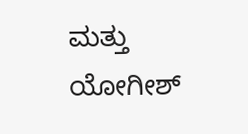ಮತ್ತು ಯೋಗೀಶ್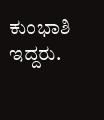ಕುಂಭಾಶಿ ಇದ್ದರು.